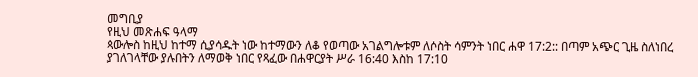መግቢያ
የዚህ መጽሐፍ ዓላማ
ጳውሎስ ከዚህ ከተማ ሲያሳዱት ነው ከተማውን ለቆ የወጣው አገልግሎቱም ለሶስት ሳምንት ነበር ሐዋ 17:2:: በጣም አጭር ጊዜ ስለነበረ ያገለገላቸው ያሉበትን ለማወቅ ነበር የጻፈው በሐዋርያት ሥራ 16:40 እስከ 17:10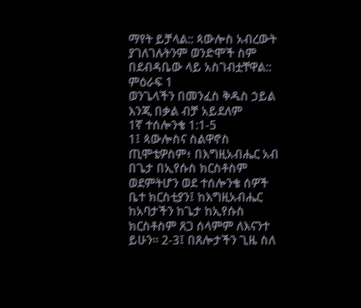ማየት ይቻላል:: ጳውሎስ አብረውት ያገለገሉትንም ወንድሞች ስም በደብዳቤው ላይ አስገብቷቸዋል::
ምዕራፍ 1
ወንጌላችን በመንፈስ ቅዱስ ኃይል እንጂ በቃል ብቻ አይደለም
1ኛ ተሰሎንቄ 1:1-5
1፤ ጳውሎስና ስልዋኖስ ጢሞቴዎስም፥ በእግዚአብሔር አብ በጌታ በኢየሱስ ክርስቶስም ወደምትሆን ወደ ተሰሎንቄ ሰዎች ቤተ ክርስቲያን፤ ከእግዚአብሔር ከአባታችን ከጌታ ከኢየሱስ ክርስቶስም ጸጋ ሰላምም ለእናንተ ይሁን። 2-3፤ በጸሎታችን ጊዜ ስለ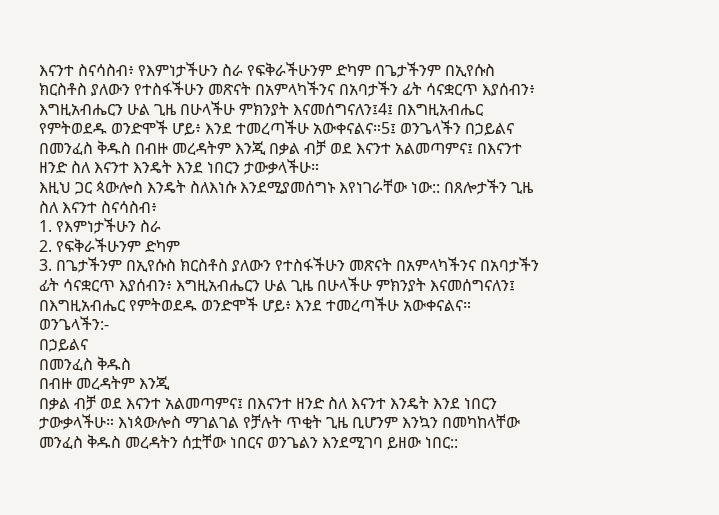እናንተ ስናሳስብ፥ የእምነታችሁን ስራ የፍቅራችሁንም ድካም በጌታችንም በኢየሱስ ክርስቶስ ያለውን የተስፋችሁን መጽናት በአምላካችንና በአባታችን ፊት ሳናቋርጥ እያሰብን፥ እግዚአብሔርን ሁል ጊዜ በሁላችሁ ምክንያት እናመሰግናለን፤4፤ በእግዚአብሔር የምትወደዱ ወንድሞች ሆይ፥ እንደ ተመረጣችሁ አውቀናልና።5፤ ወንጌላችን በኃይልና በመንፈስ ቅዱስ በብዙ መረዳትም እንጂ በቃል ብቻ ወደ እናንተ አልመጣምና፤ በእናንተ ዘንድ ስለ እናንተ እንዴት እንደ ነበርን ታውቃላችሁ።
እዚህ ጋር ጳውሎስ እንዴት ስለእነሱ እንደሚያመሰግኑ እየነገራቸው ነው:: በጸሎታችን ጊዜ ስለ እናንተ ስናሳስብ፥
1. የእምነታችሁን ስራ
2. የፍቅራችሁንም ድካም
3. በጌታችንም በኢየሱስ ክርስቶስ ያለውን የተስፋችሁን መጽናት በአምላካችንና በአባታችን ፊት ሳናቋርጥ እያሰብን፥ እግዚአብሔርን ሁል ጊዜ በሁላችሁ ምክንያት እናመሰግናለን፤
በእግዚአብሔር የምትወደዱ ወንድሞች ሆይ፥ እንደ ተመረጣችሁ አውቀናልና።
ወንጌላችን:-
በኃይልና
በመንፈስ ቅዱስ
በብዙ መረዳትም እንጂ
በቃል ብቻ ወደ እናንተ አልመጣምና፤ በእናንተ ዘንድ ስለ እናንተ እንዴት እንደ ነበርን ታውቃላችሁ። እነጳውሎስ ማገልገል የቻሉት ጥቂት ጊዜ ቢሆንም እንኳን በመካከላቸው መንፈስ ቅዱስ መረዳትን ሰቷቸው ነበርና ወንጌልን እንደሚገባ ይዘው ነበር::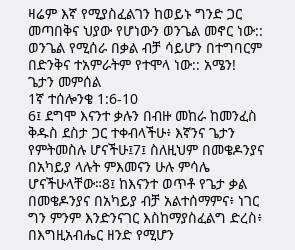ዛሬም እኛ የሚያስፈልገን ከወይኑ ግንድ ጋር መጣበቅና ህያው የሆነውን ወንጌል መኖር ነው:: ወንጌል የሚሰራ በቃል ብቻ ሳይሆን በተግባርም በድንቅና ተአምራትም የተሞላ ነው:: አሜን!
ጌታን መምሰል
1ኛ ተሰሎንቄ 1:6-10
6፤ ደግሞ እናንተ ቃሉን በብዙ መከራ ከመንፈስ ቅዱስ ደስታ ጋር ተቀብላችሁ፥ እኛንና ጌታን የምትመስሉ ሆናችሁ፤7፤ ስለዚህም በመቄዶንያና በአካይያ ላሉት ምእመናን ሁሉ ምሳሌ ሆናችሁላቸው።8፤ ከእናንተ ወጥቶ የጌታ ቃል በመቄዶንያና በአካይያ ብቻ አልተሰማምና፥ ነገር ግን ምንም እንድንናገር እስከማያስፈልግ ድረስ፥ በእግዚአብሔር ዘንድ የሚሆን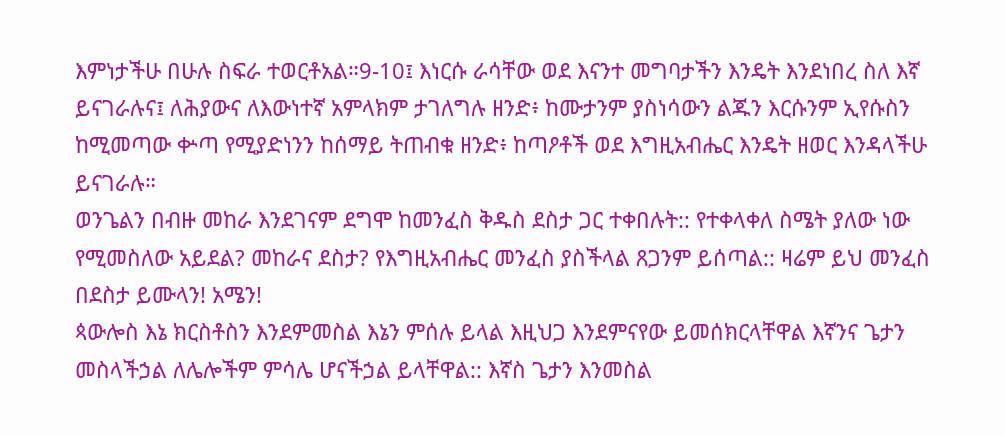እምነታችሁ በሁሉ ስፍራ ተወርቶአል።9-10፤ እነርሱ ራሳቸው ወደ እናንተ መግባታችን እንዴት እንደነበረ ስለ እኛ ይናገራሉና፤ ለሕያውና ለእውነተኛ አምላክም ታገለግሉ ዘንድ፥ ከሙታንም ያስነሳውን ልጁን እርሱንም ኢየሱስን ከሚመጣው ቍጣ የሚያድነንን ከሰማይ ትጠብቁ ዘንድ፥ ከጣዖቶች ወደ እግዚአብሔር እንዴት ዘወር እንዳላችሁ ይናገራሉ።
ወንጌልን በብዙ መከራ እንደገናም ደግሞ ከመንፈስ ቅዱስ ደስታ ጋር ተቀበሉት:: የተቀላቀለ ስሜት ያለው ነው የሚመስለው አይደል? መከራና ደስታ? የእግዚአብሔር መንፈስ ያስችላል ጸጋንም ይሰጣል:: ዛሬም ይህ መንፈስ በደስታ ይሙላን! አሜን!
ጳውሎስ እኔ ክርስቶስን እንደምመስል እኔን ምሰሉ ይላል እዚህጋ እንደምናየው ይመሰክርላቸዋል እኛንና ጌታን መስላችኃል ለሌሎችም ምሳሌ ሆናችኃል ይላቸዋል:: እኛስ ጌታን እንመስል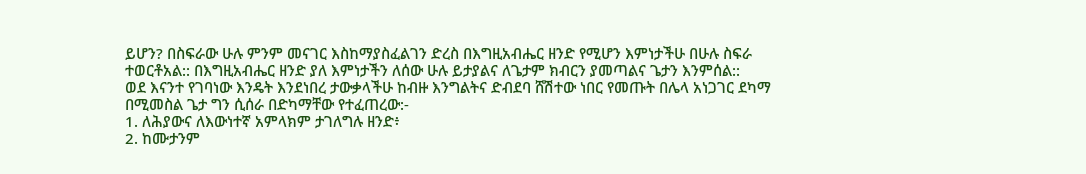ይሆን? በስፍራው ሁሉ ምንም መናገር እስከማያስፈልገን ድረስ በእግዚአብሔር ዘንድ የሚሆን እምነታችሁ በሁሉ ስፍራ ተወርቶአል:: በእግዚአብሔር ዘንድ ያለ እምነታችን ለሰው ሁሉ ይታያልና ለጌታም ክብርን ያመጣልና ጌታን እንምሰል::
ወደ እናንተ የገባነው እንዴት እንደነበረ ታውቃላችሁ ከብዙ እንግልትና ድብደባ ሸሽተው ነበር የመጡት በሌላ አነጋገር ደካማ በሚመስል ጌታ ግን ሲሰራ በድካማቸው የተፈጠረው:-
1. ለሕያውና ለእውነተኛ አምላክም ታገለግሉ ዘንድ፥
2. ከሙታንም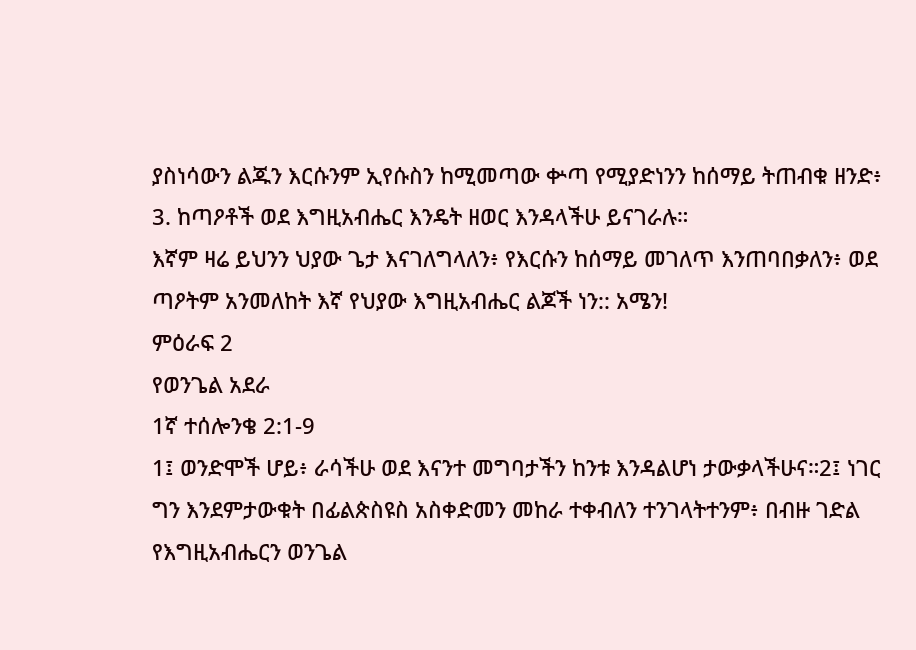ያስነሳውን ልጁን እርሱንም ኢየሱስን ከሚመጣው ቍጣ የሚያድነንን ከሰማይ ትጠብቁ ዘንድ፥
3. ከጣዖቶች ወደ እግዚአብሔር እንዴት ዘወር እንዳላችሁ ይናገራሉ።
እኛም ዛሬ ይህንን ህያው ጌታ እናገለግላለን፥ የእርሱን ከሰማይ መገለጥ እንጠባበቃለን፥ ወደ ጣዖትም አንመለከት እኛ የህያው እግዚአብሔር ልጆች ነን:: አሜን!
ምዕራፍ 2
የወንጌል አደራ
1ኛ ተሰሎንቄ 2:1-9
1፤ ወንድሞች ሆይ፥ ራሳችሁ ወደ እናንተ መግባታችን ከንቱ እንዳልሆነ ታውቃላችሁና።2፤ ነገር ግን እንደምታውቁት በፊልጵስዩስ አስቀድመን መከራ ተቀብለን ተንገላትተንም፥ በብዙ ገድል የእግዚአብሔርን ወንጌል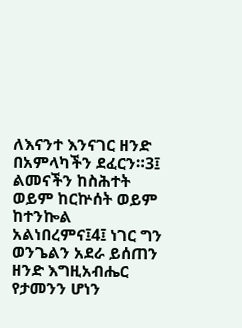ለእናንተ እንናገር ዘንድ በአምላካችን ደፈርን።3፤ ልመናችን ከስሕተት ወይም ከርኵሰት ወይም ከተንኰል አልነበረምና፤4፤ ነገር ግን ወንጌልን አደራ ይሰጠን ዘንድ እግዚአብሔር የታመንን ሆነን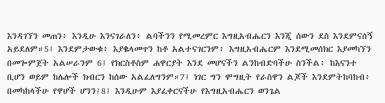እንዳገኘን መጠን፥ እንዲሁ እንናገራለን፥ ልባችንን የሚመረምር እግዚአብሔርን እንጂ ሰውን ደስ እንደምናሰኝ አይደለም።5፤ እንደምታውቁ፥ እያቈላመጥን ከቶ አልተናገርንም፥ እግዚአብሔርም እንደሚመሰክር እያመካኘን በመጐምጀት አልሠራንም 6፤ የክርስቶስም ሐዋርያት እንደ መሆናችን ልንከብድባችሁ ስንችል፥ ከእናንተ ቢሆን ወይም ከሌሎች ክብርን ከሰው አልፈለግንም።7፤ ነገር ግን ሞግዚት የራስዋን ልጆች እንደምትከባከብ፥ በመካከላችሁ የዋሆች ሆንን፤8፤ እንዲሁም እያፈቀርናችሁ የእግዚአብሔርን ወንጌል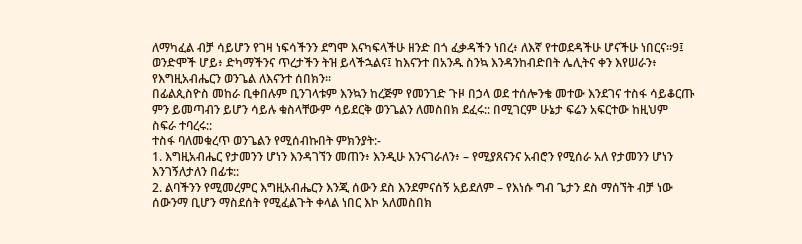ለማካፈል ብቻ ሳይሆን የገዛ ነፍሳችንን ደግሞ እናካፍላችሁ ዘንድ በጎ ፈቃዳችን ነበረ፥ ለእኛ የተወደዳችሁ ሆናችሁ ነበርና።9፤ ወንድሞች ሆይ፥ ድካማችንና ጥረታችን ትዝ ይላችኋልና፤ ከእናንተ በአንዱ ስንኳ እንዳንከብድበት ሌሊትና ቀን እየሠራን፥ የእግዚአብሔርን ወንጌል ለእናንተ ሰበክን።
በፊልጲስዮስ መከራ ቢቀበሉም ቢንገላቱም እንኳን ከረጅም የመንገድ ጉዞ በኃላ ወደ ተሰሎንቄ መተው እንደገና ተስፋ ሳይቆርጡ ምን ይመጣብን ይሆን ሳይሉ ቁስላቸውም ሳይደርቅ ወንጌልን ለመስበክ ደፈሩ:: በሚገርም ሁኔታ ፍሬን አፍርተው ከዚህም ስፍራ ተባረሩ::
ተስፋ ባለመቁረጥ ወንጌልን የሚሰብኩበት ምክንያት:-
1. እግዚአብሔር የታመንን ሆነን እንዳገኘን መጠን፥ እንዲሁ እንናገራለን፥ – የሚያጸናንና አብሮን የሚሰራ አለ የታመንን ሆነን እንገኝለታለን በፊቱ::
2. ልባችንን የሚመረምር እግዚአብሔርን እንጂ ሰውን ደስ እንደምናሰኝ አይደለም – የእነሱ ግብ ጌታን ደስ ማሰኘት ብቻ ነው ሰውንማ ቢሆን ማስደሰት የሚፈልጉት ቀላል ነበር እኮ አለመስበክ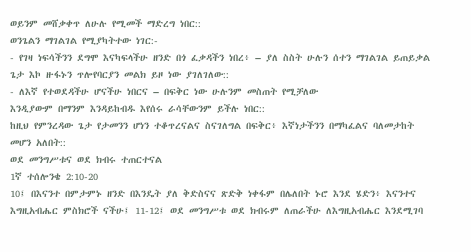ወይንም መሸቃቀጥ ለሁሉ የሚመች ማድረግ ነበር::
ወንጌልን ማገልገል የሚያካትተው ነገር:-
- የገዛ ነፍሳችንን ደግሞ እናካፍላችሁ ዘንድ በጎ ፈቃዳችን ነበረ፥ – ያለ ስስት ሁሉን ሰተን ማገልገል ይጠይቃል ጌታ እኮ ዙፋኑን ጥሎየባርያን መልክ ይዞ ነው ያገለገለው::
- ለእኛ የተወደዳችሁ ሆናችሁ ነበርና – በፍቅር ነው ሁሉንም መስጠት የሚቻለው
እንዲያውም በማንም እንዳይከብዱ እየሰሩ ራሳቸውንም ይችሉ ነበር::
ከዚህ የምንረዳው ጌታ የታመንን ሆነን ተቆጥረናልና ስናገለግል በፍቅር፥ እኛነታችንን በማካፈልና ባለመታከት መሆን አለበት::
ወደ መንግሥቱና ወደ ክብሩ ተጠርተናል
1ኛ ተሰሎንቄ 2:10-20
10፤ በእናንተ በምታምኑ ዘንድ በእንዴት ያለ ቅድስናና ጽድቅ ነቀፋም በሌለበት ኑሮ እንደ ሄድን፥ እናንተና እግዚአብሔር ምስክሮች ናችሁ፤ 11-12፤ ወደ መንግሥቱ ወደ ክብሩም ለጠራችሁ ለእግዚአብሔር እንደሚገባ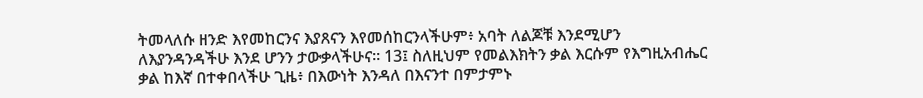ትመላለሱ ዘንድ እየመከርንና እያጸናን እየመሰከርንላችሁም፥ አባት ለልጆቹ እንደሚሆን ለእያንዳንዳችሁ እንደ ሆንን ታውቃላችሁና። 13፤ ስለዚህም የመልእክትን ቃል እርሱም የእግዚአብሔር ቃል ከእኛ በተቀበላችሁ ጊዜ፥ በእውነት እንዳለ በእናንተ በምታምኑ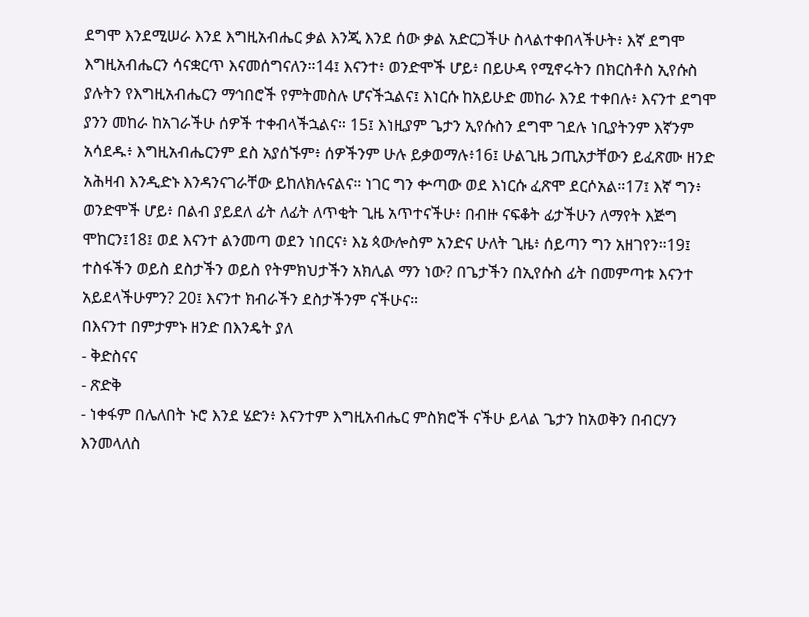ደግሞ እንደሚሠራ እንደ እግዚአብሔር ቃል እንጂ እንደ ሰው ቃል አድርጋችሁ ስላልተቀበላችሁት፥ እኛ ደግሞ እግዚአብሔርን ሳናቋርጥ እናመሰግናለን።14፤ እናንተ፥ ወንድሞች ሆይ፥ በይሁዳ የሚኖሩትን በክርስቶስ ኢየሱስ ያሉትን የእግዚአብሔርን ማኅበሮች የምትመስሉ ሆናችኋልና፤ እነርሱ ከአይሁድ መከራ እንደ ተቀበሉ፥ እናንተ ደግሞ ያንን መከራ ከአገራችሁ ሰዎች ተቀብላችኋልና። 15፤ እነዚያም ጌታን ኢየሱስን ደግሞ ገደሉ ነቢያትንም እኛንም አሳደዱ፥ እግዚአብሔርንም ደስ አያሰኙም፥ ሰዎችንም ሁሉ ይቃወማሉ፥16፤ ሁልጊዜ ኃጢአታቸውን ይፈጽሙ ዘንድ አሕዛብ እንዲድኑ እንዳንናገራቸው ይከለክሉናልና። ነገር ግን ቍጣው ወደ እነርሱ ፈጽሞ ደርሶአል።17፤ እኛ ግን፥ ወንድሞች ሆይ፥ በልብ ያይደለ ፊት ለፊት ለጥቂት ጊዜ አጥተናችሁ፥ በብዙ ናፍቆት ፊታችሁን ለማየት እጅግ ሞከርን፤18፤ ወደ እናንተ ልንመጣ ወደን ነበርና፥ እኔ ጳውሎስም አንድና ሁለት ጊዜ፥ ሰይጣን ግን አዘገየን።19፤ ተስፋችን ወይስ ደስታችን ወይስ የትምክህታችን አክሊል ማን ነው? በጌታችን በኢየሱስ ፊት በመምጣቱ እናንተ አይደላችሁምን? 20፤ እናንተ ክብራችን ደስታችንም ናችሁና።
በእናንተ በምታምኑ ዘንድ በእንዴት ያለ
- ቅድስናና
- ጽድቅ
- ነቀፋም በሌለበት ኑሮ እንደ ሄድን፥ እናንተም እግዚአብሔር ምስክሮች ናችሁ ይላል ጌታን ከአወቅን በብርሃን እንመላለስ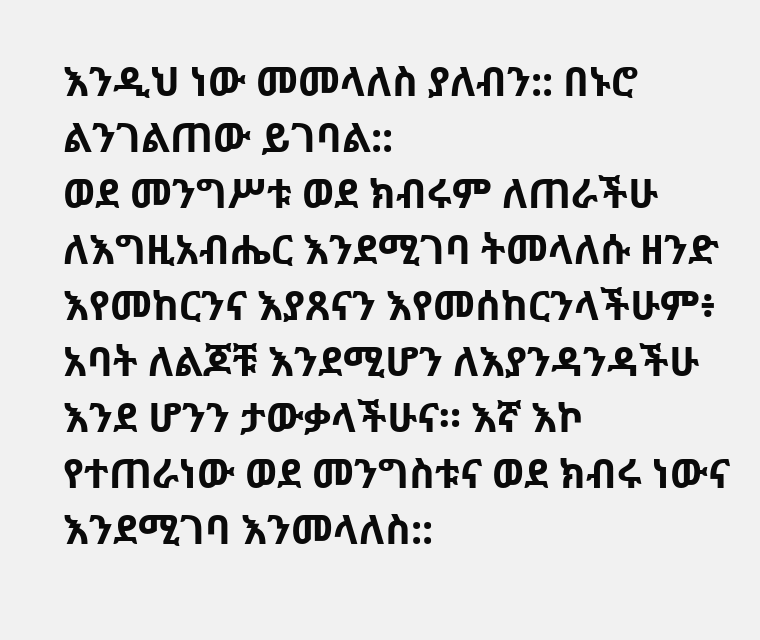እንዲህ ነው መመላለስ ያለብን:: በኑሮ ልንገልጠው ይገባል::
ወደ መንግሥቱ ወደ ክብሩም ለጠራችሁ ለእግዚአብሔር እንደሚገባ ትመላለሱ ዘንድ እየመከርንና እያጸናን እየመሰከርንላችሁም፥ አባት ለልጆቹ እንደሚሆን ለእያንዳንዳችሁ እንደ ሆንን ታውቃላችሁና። እኛ እኮ የተጠራነው ወደ መንግስቱና ወደ ክብሩ ነውና እንደሚገባ እንመላለስ::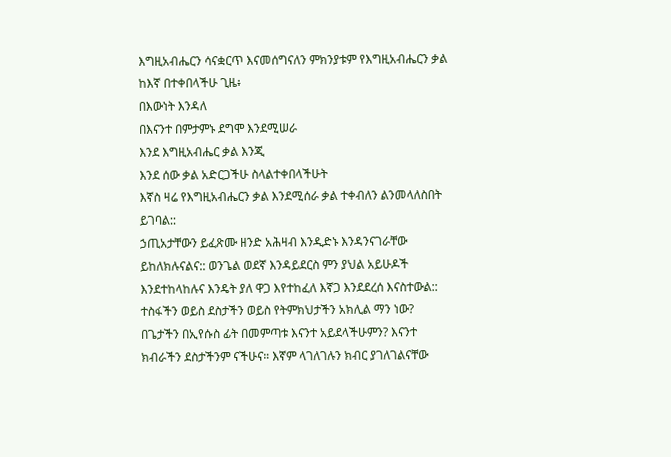እግዚአብሔርን ሳናቋርጥ እናመሰግናለን ምክንያቱም የእግዚአብሔርን ቃል ከእኛ በተቀበላችሁ ጊዜ፥
በእውነት እንዳለ
በእናንተ በምታምኑ ደግሞ እንደሚሠራ
እንደ እግዚአብሔር ቃል እንጂ
እንደ ሰው ቃል አድርጋችሁ ስላልተቀበላችሁት
እኛስ ዛሬ የእግዚአብሔርን ቃል እንደሚሰራ ቃል ተቀብለን ልንመላለስበት ይገባል::
ኃጢአታቸውን ይፈጽሙ ዘንድ አሕዛብ እንዲድኑ እንዳንናገራቸው ይከለክሉናልና:: ወንጌል ወደኛ እንዳይደርስ ምን ያህል አይሁዶች እንደተከላከሉና እንዴት ያለ ዋጋ እየተከፈለ እኛጋ እንደደረሰ እናስተውል::
ተስፋችን ወይስ ደስታችን ወይስ የትምክህታችን አክሊል ማን ነው? በጌታችን በኢየሱስ ፊት በመምጣቱ እናንተ አይደላችሁምን? እናንተ ክብራችን ደስታችንም ናችሁና። እኛም ላገለገሉን ክብር ያገለገልናቸው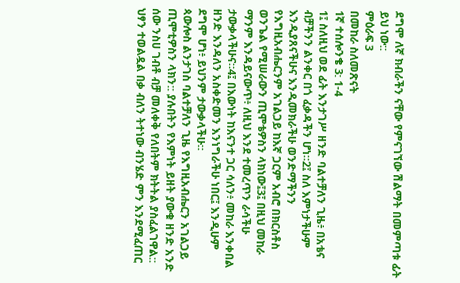ደግሞ ለኛ ክብራችን ናቸው የምናገኘው ሽልማት በመምጣቱ ፊት ይህ ነው::
ምዕራፍ 3
በመከራ ስለመጽናት
1ኛ ተሰሎንቄ 3: 1-4
1፤ ስለዚህ ወደ ፊት እንታገሥ ዘንድ ባልተቻለን ጊዜ፥ በአቴና ብቻችንን ልንቀር በጎ ፈቃዳችን ሆነ።2፤ ስለ እምነታችሁም እንዲያጸናችሁና እንዲመክራችሁ ወንድማችንን የእግዚአብሔርንም አገልጋይ ከእኛ ጋርም አብሮ በክርስቶስ ወንጌል የሚሠራውን ጢሞቴዎስን ላክነው፤3፤ በዚህ መከራ ማንም እንዳይናውጥ፥ ለዚህ እንደ ተመረጥን ራሳችሁ ታውቃላችሁና።4፤ በእውነት ከእናንተ ጋር ሳለን፥ መከራ እንቀበል ዘንድ እንዳለን አስቀድመን እንነግራችሁ ነበር፤ እንዲሁም ደግሞ ሆነ፥ ይህንም ታውቃላችሁ።
ጳውሎስ ልንታገስ ባልተቻለን ጊዜ የእግዚአብሔርን አገልጋይ ጢሞቲዎስን ላክን:: ያሉበትን የእምነት ይዘት ያውቁ ዘንድ አንድ ሰው ንስሀ ገብቶ ብቻ መለቀቅ የለበትም ክትትል ያስፈልገዋል:: ህፃን ተወልዷል በቃ ብለን ትተነው ብንሄድ ምን እንደሚፈጠር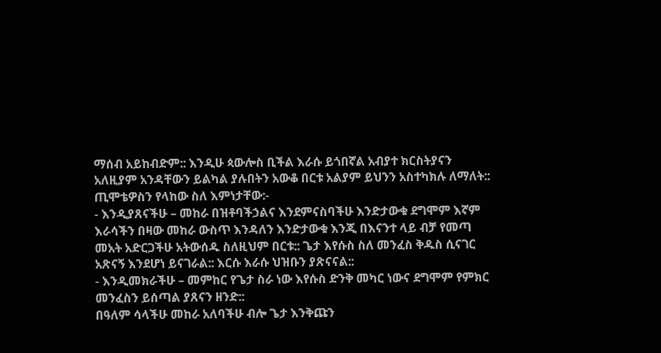ማሰብ አይከብድም:: እንዲሁ ጳውሎስ ቢችል እራሱ ይጎበኛል አብያተ ክርስትያናን አለዚያም አንዳቸውን ይልካል ያሉበትን አውቆ በርቱ አልያም ይህንን አስተካክሉ ለማለት::
ጢሞቴዎስን የላከው ስለ እምነታቸው:-
- እንዲያጸናችሁ – መከራ በዝቶባችኃልና እንደምናስባችሁ እንድታውቁ ደግሞም እኛም እራሳችን በዛው መከራ ውስጥ እንዳለን እንድታውቁ እንጂ በእናንተ ላይ ብቻ የመጣ መአት አድርጋችሁ አትውሰዱ ስለዚህም በርቱ:: ጌታ እየሱስ ስለ መንፈስ ቅዱስ ሲናገር አጽናኝ እንደሆነ ይናገራል:: እርሱ እራሱ ህዝቡን ያጽናናል::
- እንዲመክራችሁ – መምከር የጌታ ስራ ነው እየሱስ ድንቅ መካር ነውና ደግሞም የምክር መንፈስን ይሰጣል ያጸናን ዘንድ::
በዓለም ሳላችሁ መከራ አለባችሁ ብሎ ጌታ እንቅጩን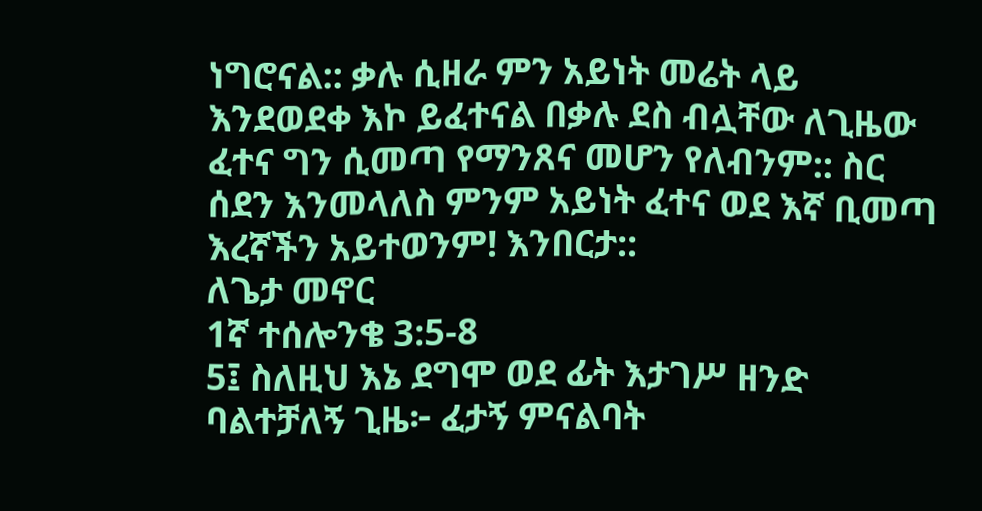ነግሮናል:: ቃሉ ሲዘራ ምን አይነት መሬት ላይ እንደወደቀ እኮ ይፈተናል በቃሉ ደስ ብሏቸው ለጊዜው ፈተና ግን ሲመጣ የማንጸና መሆን የለብንም:: ስር ሰደን እንመላለስ ምንም አይነት ፈተና ወደ እኛ ቢመጣ እረኛችን አይተወንም! እንበርታ::
ለጌታ መኖር
1ኛ ተሰሎንቄ 3:5-8
5፤ ስለዚህ እኔ ደግሞ ወደ ፊት እታገሥ ዘንድ ባልተቻለኝ ጊዜ፦ ፈታኝ ምናልባት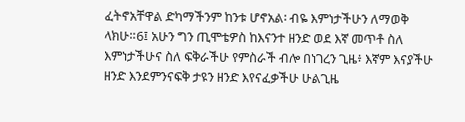ፈትኖአቸዋል ድካማችንም ከንቱ ሆኖአል፡ ብዬ እምነታችሁን ለማወቅ ላክሁ።6፤ አሁን ግን ጢሞቴዎስ ከእናንተ ዘንድ ወደ እኛ መጥቶ ስለ እምነታችሁና ስለ ፍቅራችሁ የምስራች ብሎ በነገረን ጊዜ፥ እኛም እናያችሁ ዘንድ እንደምንናፍቅ ታዩን ዘንድ እየናፈቃችሁ ሁልጊዜ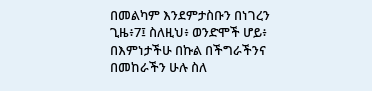በመልካም እንደምታስቡን በነገረን ጊዜ፥7፤ ስለዚህ፥ ወንድሞች ሆይ፥ በእምነታችሁ በኩል በችግራችንና በመከራችን ሁሉ ስለ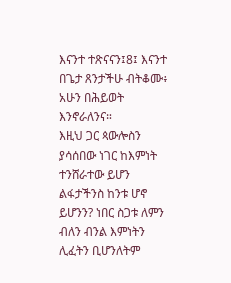እናንተ ተጽናናን፤8፤ እናንተ በጌታ ጸንታችሁ ብትቆሙ፥ አሁን በሕይወት እንኖራለንና።
እዚህ ጋር ጳውሎስን ያሳሰበው ነገር ከእምነት ተንሸራተው ይሆን ልፋታችንስ ከንቱ ሆኖ ይሆንን? ነበር ስጋቱ ለምን ብለን ብንል እምነትን ሊፈትን ቢሆንለትም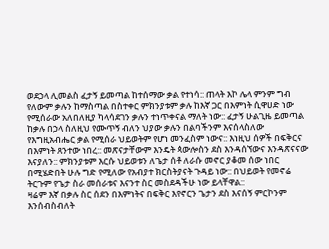ወደኃላ ሊመልስ ፈታኝ ይመጣል ከተሰማው ቃል የተነሳ:: ጠላት እኮ ሌላ ምንም ግብ የለውም ቃሉን ከማስጣል በስተቀር ምክንያቱም ቃሉ ከእኛ ጋር በእምነት ሲዋሀድ ነው የሚሰራው አለበለዚያ ካላሳደገን ቃሉን ተነጥቀናል ማለት ነው:: ፈታኝ ሁልጊዜ ይመጣል ከቃሉ በኃላ ስለዚህ የሙጥኝ ብለን ህያው ቃሉን በልባችንም እናሰላስለው የእግዚአብሔር ቃል የሚሰራ ህይወትም የሆነ መንፈስም ነውና:: እነዚህ ሰዎች በፍቅርና በእምነት ጸንተው ነበረ:: መጽናታቸውም እንዴት ጳውሎስን ደስ እንዳሰኘውና እንዳጽናናው እናያለን:: ምክንያቱም እርሱ ህይወቱን ለጌታ ሰቶ ለራሱ መኖር ያቆመ ሰው ነበር በሚሄድበት ሁሉ ግድ የሚለው የአብያተ ክርስትያናት ጉዳይ ነው:: በህይወት የመኖሬ ትርጉም የጌታ ስራ መሰራቱና እናንተ ስር መስደዳችሁ ነው ይላቸዋል::
ዛሬም እኛ በቃሉ ስር ሰደን በእምነትና በፍቅር እየኖርን ጌታን ደስ እናሰኝ ምርኮንም እንሰብስብለት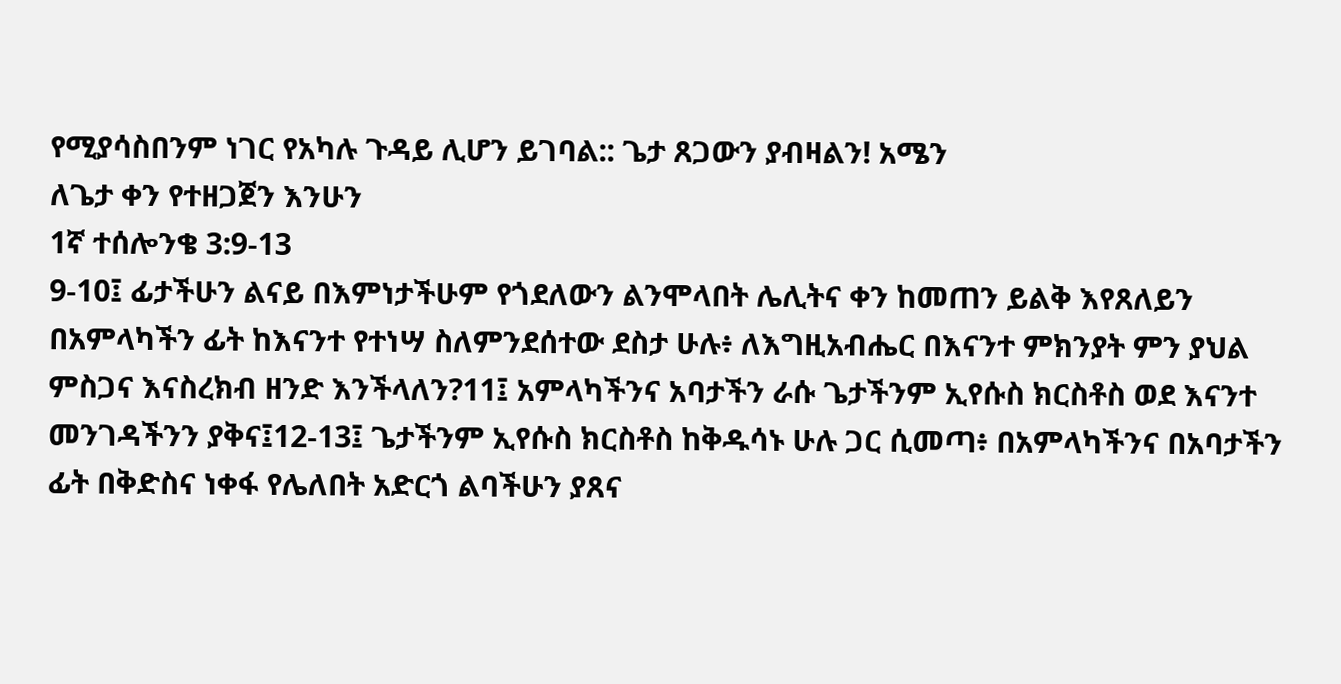የሚያሳስበንም ነገር የአካሉ ጉዳይ ሊሆን ይገባል:: ጌታ ጸጋውን ያብዛልን! አሜን
ለጌታ ቀን የተዘጋጀን እንሁን
1ኛ ተሰሎንቄ 3:9-13
9-10፤ ፊታችሁን ልናይ በእምነታችሁም የጎደለውን ልንሞላበት ሌሊትና ቀን ከመጠን ይልቅ እየጸለይን በአምላካችን ፊት ከእናንተ የተነሣ ስለምንደሰተው ደስታ ሁሉ፥ ለእግዚአብሔር በእናንተ ምክንያት ምን ያህል ምስጋና እናስረክብ ዘንድ እንችላለን?11፤ አምላካችንና አባታችን ራሱ ጌታችንም ኢየሱስ ክርስቶስ ወደ እናንተ መንገዳችንን ያቅና፤12-13፤ ጌታችንም ኢየሱስ ክርስቶስ ከቅዱሳኑ ሁሉ ጋር ሲመጣ፥ በአምላካችንና በአባታችን ፊት በቅድስና ነቀፋ የሌለበት አድርጎ ልባችሁን ያጸና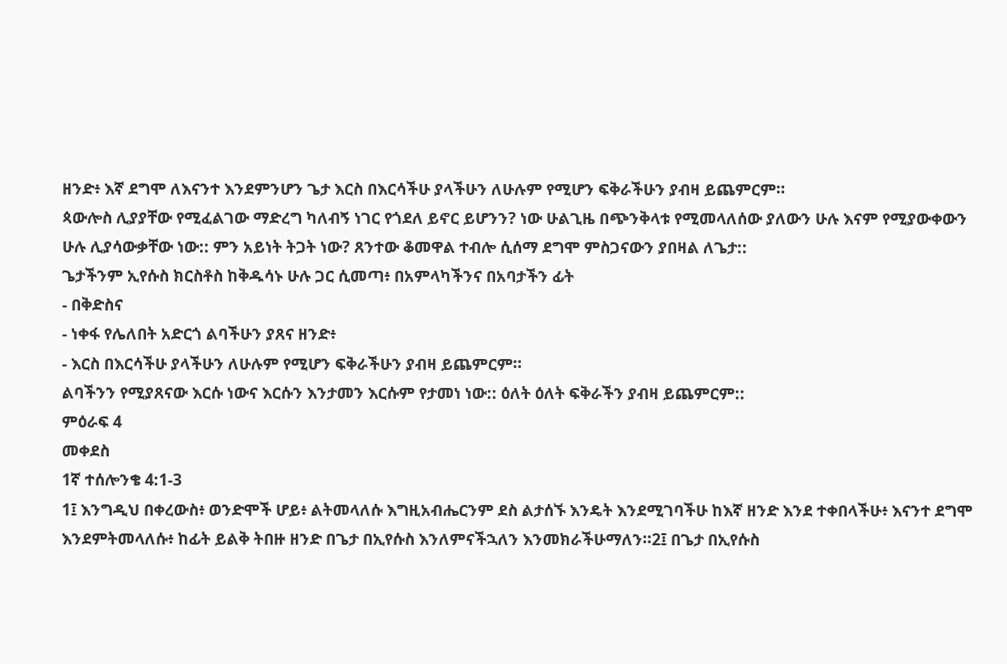ዘንድ፥ እኛ ደግሞ ለእናንተ እንደምንሆን ጌታ እርስ በእርሳችሁ ያላችሁን ለሁሉም የሚሆን ፍቅራችሁን ያብዛ ይጨምርም።
ጳውሎስ ሊያያቸው የሚፈልገው ማድረግ ካለብኝ ነገር የጎደለ ይኖር ይሆንን? ነው ሁልጊዜ በጭንቅላቱ የሚመላለሰው ያለውን ሁሉ እናም የሚያውቀውን ሁሉ ሊያሳውቃቸው ነው:: ምን አይነት ትጋት ነው? ጸንተው ቆመዋል ተብሎ ሲሰማ ደግሞ ምስጋናውን ያበዛል ለጌታ::
ጌታችንም ኢየሱስ ክርስቶስ ከቅዱሳኑ ሁሉ ጋር ሲመጣ፥ በአምላካችንና በአባታችን ፊት
- በቅድስና
- ነቀፋ የሌለበት አድርጎ ልባችሁን ያጸና ዘንድ፥
- እርስ በእርሳችሁ ያላችሁን ለሁሉም የሚሆን ፍቅራችሁን ያብዛ ይጨምርም።
ልባችንን የሚያጸናው እርሱ ነውና እርሱን እንታመን እርሱም የታመነ ነው:: ዕለት ዕለት ፍቅራችን ያብዛ ይጨምርም::
ምዕራፍ 4
መቀደስ
1ኛ ተሰሎንቄ 4:1-3
1፤ እንግዲህ በቀረውስ፥ ወንድሞች ሆይ፥ ልትመላለሱ እግዚአብሔርንም ደስ ልታሰኙ እንዴት እንደሚገባችሁ ከእኛ ዘንድ እንደ ተቀበላችሁ፥ እናንተ ደግሞ እንደምትመላለሱ፥ ከፊት ይልቅ ትበዙ ዘንድ በጌታ በኢየሱስ እንለምናችኋለን እንመክራችሁማለን።2፤ በጌታ በኢየሱስ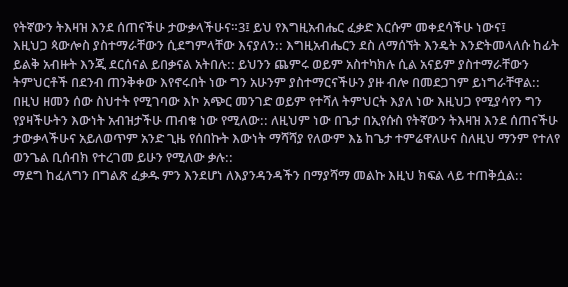የትኛውን ትእዛዝ እንደ ሰጠናችሁ ታውቃላችሁና።3፤ ይህ የእግዚአብሔር ፈቃድ እርሱም መቀደሳችሁ ነውና፤
እዚህጋ ጳውሎስ ያስተማራቸውን ሲደግምላቸው እናያለን:: እግዚአብሔርን ደስ ለማሰኘት እንዴት እንድትመላለሱ ከፊት ይልቅ አብዙት እንጂ ደርሰናል ይበቃናል አትበሉ:: ይህንን ጨምሩ ወይም አስተካክሉ ሲል አናይም ያስተማራቸውን ትምህርቶች በደንብ ጠንቅቀው እየኖሩበት ነው ግን አሁንም ያስተማርናችሁን ያዙ ብሎ በመደጋገም ይነግራቸዋል:: በዚህ ዘመን ሰው ስህተት የሚገባው እኮ አጭር መንገድ ወይም የተሻለ ትምህርት እያለ ነው እዚህጋ የሚያሳየን ግን የያዛችሁትን እውነት አብዝታችሁ ጠብቁ ነው የሚለው:: ለዚህም ነው በጌታ በኢየሱስ የትኛውን ትእዛዝ እንደ ሰጠናችሁ ታውቃላችሁና አይለወጥም አንድ ጊዜ የሰበኩት እውነት ማሻሻያ የለውም እኔ ከጌታ ተምሬዋለሁና ስለዚህ ማንም የተለየ ወንጌል ቢሰብክ የተረገመ ይሁን የሚለው ቃሉ::
ማደግ ከፈለግን በግልጽ ፈቃዱ ምን እንደሆነ ለእያንዳንዳችን በማያሻማ መልኩ እዚህ ክፍል ላይ ተጠቅሷል::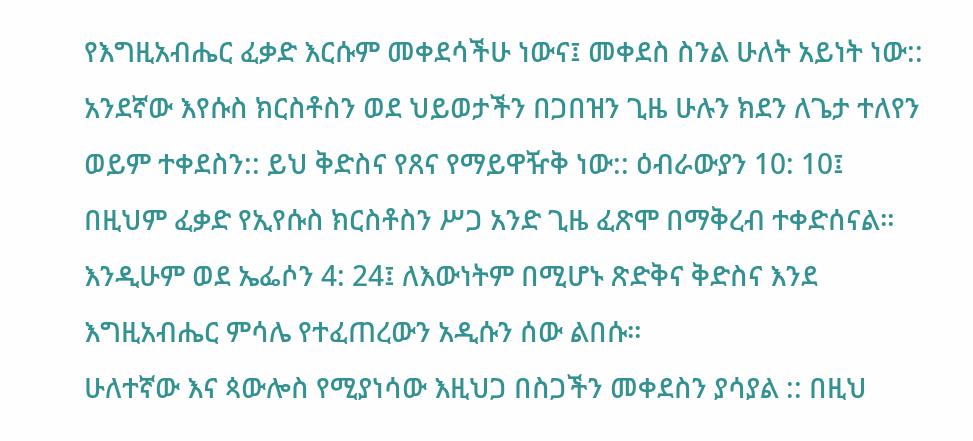የእግዚአብሔር ፈቃድ እርሱም መቀደሳችሁ ነውና፤ መቀደስ ስንል ሁለት አይነት ነው:: አንደኛው እየሱስ ክርስቶስን ወደ ህይወታችን በጋበዝን ጊዜ ሁሉን ክደን ለጌታ ተለየን ወይም ተቀደስን:: ይህ ቅድስና የጸና የማይዋዥቅ ነው:: ዕብራውያን 10: 10፤ በዚህም ፈቃድ የኢየሱስ ክርስቶስን ሥጋ አንድ ጊዜ ፈጽሞ በማቅረብ ተቀድሰናል። እንዲሁም ወደ ኤፌሶን 4: 24፤ ለእውነትም በሚሆኑ ጽድቅና ቅድስና እንደ እግዚአብሔር ምሳሌ የተፈጠረውን አዲሱን ሰው ልበሱ።
ሁለተኛው እና ጳውሎስ የሚያነሳው እዚህጋ በስጋችን መቀደስን ያሳያል :: በዚህ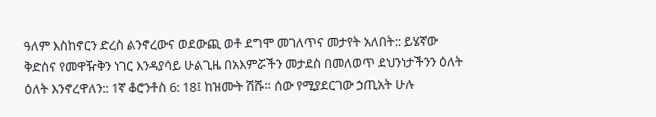ዓለም እስከኖርን ድረስ ልንኖረውና ወደውጪ ወቶ ደግሞ መገለጥና መታየት አለበት:: ይሄኛው ቅድስና የመዋዥቅን ነገር እንዳያሳይ ሁልጊዜ በአእምሯችን መታደስ በመለወጥ ደህንነታችንን ዕለት ዕለት እንኖረዋለን:: 1ኛ ቆሮንቶስ 6: 18፤ ከዝሙት ሽሹ። ሰው የሚያደርገው ኃጢአት ሁሉ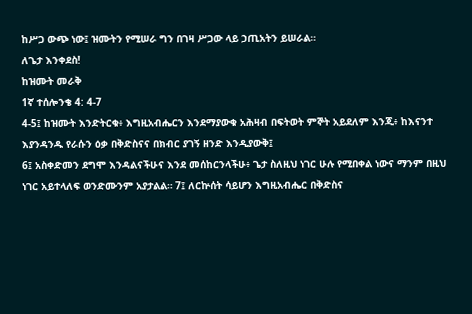ከሥጋ ውጭ ነው፤ ዝሙትን የሚሠራ ግን በገዛ ሥጋው ላይ ኃጢአትን ይሠራል።
ለጌታ እንቀደስ!
ከዝሙት መራቅ
1ኛ ተሰሎንቄ 4: 4-7
4-5፤ ከዝሙት እንድትርቁ፥ እግዚአብሔርን እንደማያውቁ አሕዛብ በፍትወት ምኞት አይደለም እንጂ፥ ከእናንተ እያንዳንዱ የራሱን ዕቃ በቅድስናና በክብር ያገኝ ዘንድ እንዲያውቅ፤
6፤ አስቀድመን ደግሞ እንዳልናችሁና እንደ መሰከርንላችሁ፥ ጌታ ስለዚህ ነገር ሁሉ የሚበቀል ነውና ማንም በዚህ ነገር አይተላለፍ ወንድሙንም አያታልል። 7፤ ለርኵሰት ሳይሆን እግዚአብሔር በቅድስና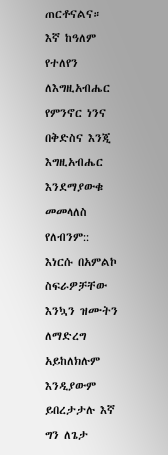ጠርቶናልና።
እኛ ከዓለም የተለየን ለእግዚአብሔር የምንኖር ነንና በቅድስና እንጂ እግዚአብሔር እንደማያውቁ መመላለስ የለብንም:: እነርሱ በአምልኮ ስፍራዎቻቸው እንኳን ዝሙትን ለማድረግ አይከለክሉም እንዲያውም ይበረታታሉ እኛ ግን ለጌታ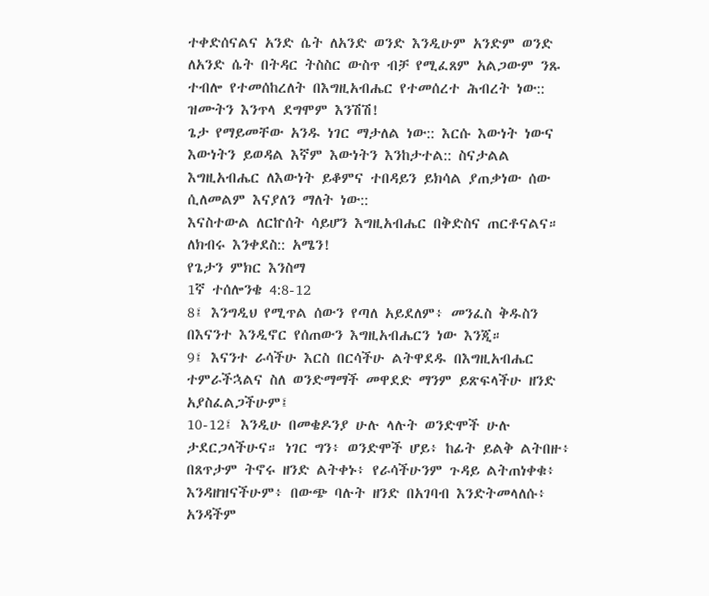ተቀድሰናልና አንድ ሴት ለአንድ ወንድ እንዲሁም አንድም ወንድ ለአንድ ሴት በትዳር ትስስር ውስጥ ብቻ የሚፈጸም አልጋውም ንጹ ተብሎ የተመሰከረለት በእግዚአብሔር የተመሰረተ ሕብረት ነው:: ዝሙትን እንጥላ ደግሞም እንሽሽ!
ጌታ የማይመቸው አንዱ ነገር ማታለል ነው:: እርሱ እውነት ነውና እውነትን ይወዳል እኛም እውነትን እንከታተል:: ስናታልል እግዚአብሔር ለእውነት ይቆምና ተበዳይን ይክሳል ያጠቃነው ሰው ሲለመልም እናያለን ማለት ነው::
እናስተውል ለርኵሰት ሳይሆን እግዚአብሔር በቅድስና ጠርቶናልና። ለክብሩ እንቀደስ:: አሜን!
የጌታን ምክር እንስማ
1ኛ ተሰሎንቄ 4:8-12
8፤ እንግዲህ የሚጥል ሰውን የጣለ አይደለም፥ መንፈስ ቅዱስን በእናንተ እንዲኖር የሰጠውን እግዚአብሔርን ነው እንጂ።
9፤ እናንተ ራሳችሁ እርስ በርሳችሁ ልትዋደዱ በእግዚአብሔር ተምራችኋልና ስለ ወንድማማች መዋደድ ማንም ይጽፍላችሁ ዘንድ አያስፈልጋችሁም፤
10-12፤ እንዲሁ በመቄዶንያ ሁሉ ላሉት ወንድሞች ሁሉ ታደርጋላችሁና። ነገር ግን፥ ወንድሞች ሆይ፥ ከፊት ይልቅ ልትበዙ፥ በጸጥታም ትኖሩ ዘንድ ልትቀኑ፥ የራሳችሁንም ጉዳይ ልትጠነቀቁ፥ እንዳዘዝናችሁም፥ በውጭ ባሉት ዘንድ በአገባብ እንድትመላለሱ፥ አንዳችም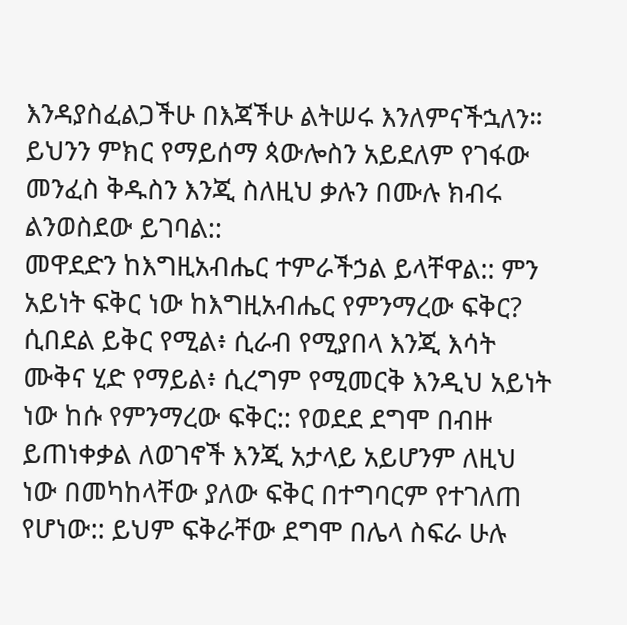እንዳያስፈልጋችሁ በእጃችሁ ልትሠሩ እንለምናችኋለን።
ይህንን ምክር የማይሰማ ጳውሎስን አይደለም የገፋው መንፈስ ቅዱስን እንጂ ስለዚህ ቃሉን በሙሉ ክብሩ ልንወስደው ይገባል::
መዋደድን ከእግዚአብሔር ተምራችኃል ይላቸዋል:: ምን አይነት ፍቅር ነው ከእግዚአብሔር የምንማረው ፍቅር? ሲበደል ይቅር የሚል፥ ሲራብ የሚያበላ እንጂ እሳት ሙቅና ሂድ የማይል፥ ሲረግም የሚመርቅ እንዲህ አይነት ነው ከሱ የምንማረው ፍቅር:: የወደደ ደግሞ በብዙ ይጠነቀቃል ለወገኖች እንጂ አታላይ አይሆንም ለዚህ ነው በመካከላቸው ያለው ፍቅር በተግባርም የተገለጠ የሆነው:: ይህም ፍቅራቸው ደግሞ በሌላ ስፍራ ሁሉ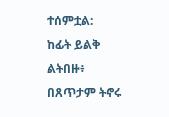ተሰምቷል:
ከፊት ይልቅ ልትበዙ፥
በጸጥታም ትኖሩ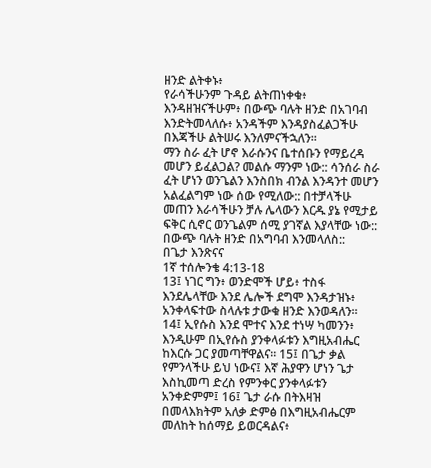ዘንድ ልትቀኑ፥
የራሳችሁንም ጉዳይ ልትጠነቀቁ፥ እንዳዘዝናችሁም፥ በውጭ ባሉት ዘንድ በአገባብ እንድትመላለሱ፥ አንዳችም እንዳያስፈልጋችሁ በእጃችሁ ልትሠሩ እንለምናችኋለን።
ማን ስራ ፈት ሆኖ እራሱንና ቤተሰቡን የማይረዳ መሆን ይፈልጋል? መልሱ ማንም ነው:: ሳንሰራ ስራ ፈት ሆነን ወንጌልን እንስበክ ብንል እንዳንተ መሆን አልፈልግም ነው ሰው የሚለው:: በተቻላችሁ መጠን እራሳችሁን ቻሉ ሌላውን እርዱ ያኔ የሚታይ ፍቅር ሲኖር ወንጌልም ሰሚ ያገኛል እያላቸው ነው:: በውጭ ባሉት ዘንድ በአግባብ እንመላለስ::
በጌታ እንጽናና
1ኛ ተሰሎንቄ 4:13-18
13፤ ነገር ግን፥ ወንድሞች ሆይ፥ ተስፋ እንደሌላቸው እንደ ሌሎች ደግሞ እንዳታዝኑ፥ አንቀላፍተው ስላሉቱ ታውቁ ዘንድ እንወዳለን።
14፤ ኢየሱስ እንደ ሞተና እንደ ተነሣ ካመንን፥ እንዲሁም በኢየሱስ ያንቀላፉቱን እግዚአብሔር ከእርሱ ጋር ያመጣቸዋልና። 15፤ በጌታ ቃል የምንላችሁ ይህ ነውና፤ እኛ ሕያዋን ሆነን ጌታ እስኪመጣ ድረስ የምንቀር ያንቀላፉቱን አንቀድምም፤ 16፤ ጌታ ራሱ በትእዛዝ በመላእክትም አለቃ ድምፅ በእግዚአብሔርም መለከት ከሰማይ ይወርዳልና፥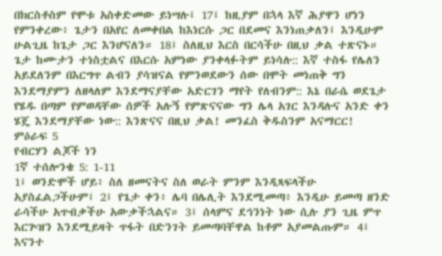በክርስቶስም የሞቱ አስቀድመው ይነሣሉ፤ 17፤ ከዚያም በኋላ እኛ ሕያዋን ሆነን የምንቀረው፥ ጌታን በአየር ለመቀበል ከእነርሱ ጋር በደመና እንነጠቃለን፤ እንዲሁም ሁልጊዜ ከጌታ ጋር እንሆናለን። 18፤ ስለዚህ እርስ በርሳችሁ በዚህ ቃል ተጽናኑ።
ጌታ ከሙታን ተነስቷልና በእርሱ አምነው ያንቀላፉትም ይነሳሉ:: እኛ ተስፋ የሌለን አይደለንም በእርግጥ ልብን ያሳዝናል የምንወደውን ሰው በሞት መነጠቅ ግን እንደማያምን ለዘላለም እንደማናያቸው አድርገን ማየት የለብንም:: እኔ በራሴ ወደጌታ የሄዱ በጣም የምወዳቸው ሰዎች አሉኝ የምጽናናው ግን ሌላ አገር እንዳሉና አንድ ቀን ሄጄ እንደማያቸው ነው:: እንጽናና በዚህ ቃል! መንፈስ ቅዱስንም አናማርር!
ምዕራፍ 5
የብርሃን ልጆች ነን
1ኛ ተሰሎንቄ 5: 1-11
1፤ ወንድሞች ሆይ፥ ስለ ዘመናትና ስለ ወራት ምንም እንዲጻፍላችሁ አያስፈልጋችሁም፤ 2፤ የጌታ ቀን፥ ሌባ በሌሊት እንደሚመጣ፥ እንዲሁ ይመጣ ዘንድ ራሳችሁ አጥብቃችሁ አውቃችኋልና። 3፤ ሰላምና ደኅንነት ነው ሲሉ ያን ጊዜ ምጥ እርጕዝን እንደሚይዛት ጥፋት በድንገት ይመጣባቸዋል ከቶም አያመልጡም። 4፤ እናንተ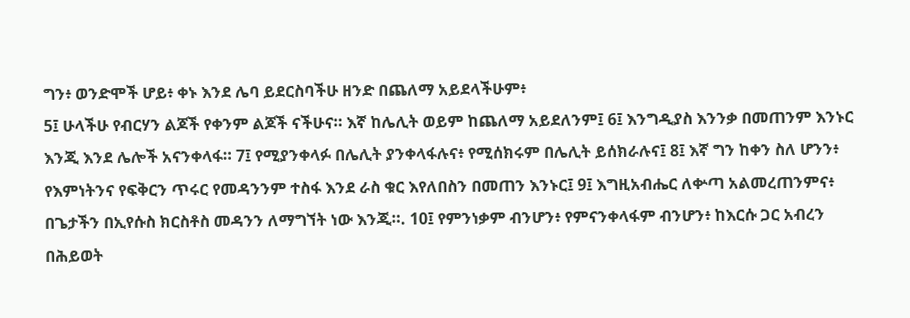ግን፥ ወንድሞች ሆይ፥ ቀኑ እንደ ሌባ ይደርስባችሁ ዘንድ በጨለማ አይደላችሁም፥
5፤ ሁላችሁ የብርሃን ልጆች የቀንም ልጆች ናችሁና። እኛ ከሌሊት ወይም ከጨለማ አይደለንም፤ 6፤ እንግዲያስ እንንቃ በመጠንም እንኑር እንጂ እንደ ሌሎች አናንቀላፋ። 7፤ የሚያንቀላፉ በሌሊት ያንቀላፋሉና፥ የሚሰክሩም በሌሊት ይሰክራሉና፤ 8፤ እኛ ግን ከቀን ስለ ሆንን፥ የእምነትንና የፍቅርን ጥሩር የመዳንንም ተስፋ እንደ ራስ ቁር እየለበስን በመጠን እንኑር፤ 9፤ እግዚአብሔር ለቍጣ አልመረጠንምና፥ በጌታችን በኢየሱስ ክርስቶስ መዳንን ለማግኘት ነው እንጂ።. 10፤ የምንነቃም ብንሆን፥ የምናንቀላፋም ብንሆን፥ ከእርሱ ጋር አብረን በሕይወት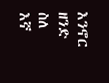እንኖር ዘንድ ስለ እኛ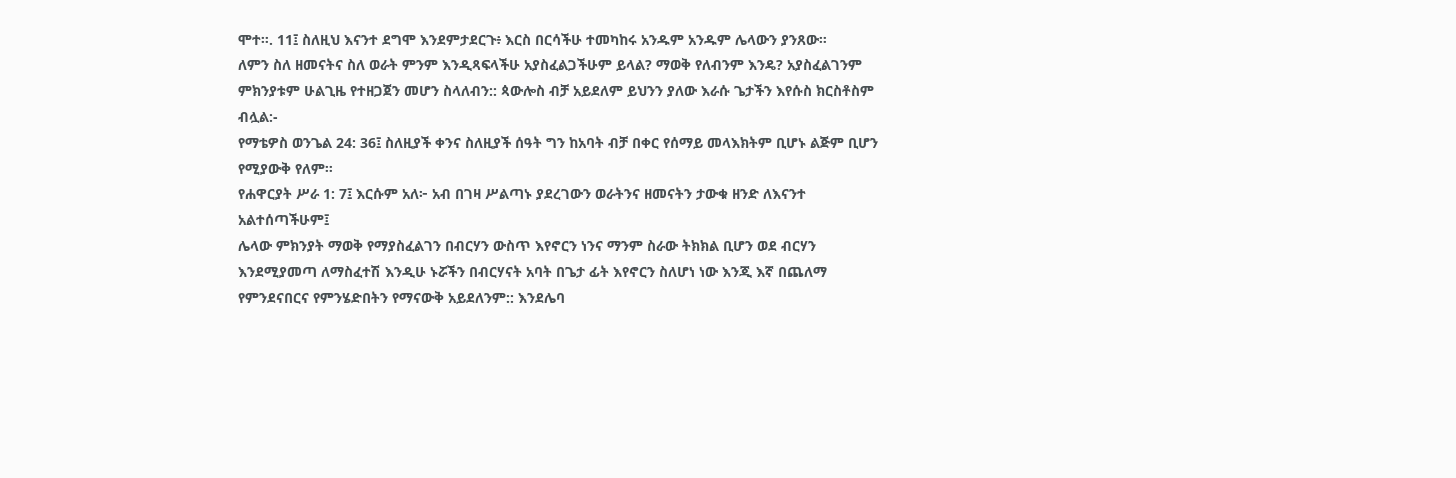ሞተ።. 11፤ ስለዚህ እናንተ ደግሞ እንደምታደርጉ፥ እርስ በርሳችሁ ተመካከሩ አንዱም አንዱም ሌላውን ያንጸው።
ለምን ስለ ዘመናትና ስለ ወራት ምንም እንዲጻፍላችሁ አያስፈልጋችሁም ይላል? ማወቅ የለብንም እንዴ? አያስፈልገንም ምክንያቱም ሁልጊዜ የተዘጋጀን መሆን ስላለብን:: ጳውሎስ ብቻ አይደለም ይህንን ያለው እራሱ ጌታችን እየሱስ ክርስቶስም ብሏል:-
የማቴዎስ ወንጌል 24: 36፤ ስለዚያች ቀንና ስለዚያች ሰዓት ግን ከአባት ብቻ በቀር የሰማይ መላእክትም ቢሆኑ ልጅም ቢሆን የሚያውቅ የለም።
የሐዋርያት ሥራ 1: 7፤ እርሱም አለ፦ አብ በገዛ ሥልጣኑ ያደረገውን ወራትንና ዘመናትን ታውቁ ዘንድ ለእናንተ አልተሰጣችሁም፤
ሌላው ምክንያት ማወቅ የማያስፈልገን በብርሃን ውስጥ እየኖርን ነንና ማንም ስራው ትክክል ቢሆን ወደ ብርሃን እንደሚያመጣ ለማስፈተሽ እንዲሁ ኑሯችን በብርሃናት አባት በጌታ ፊት እየኖርን ስለሆነ ነው እንጂ እኛ በጨለማ የምንደናበርና የምንሄድበትን የማናውቅ አይደለንም:: እንደሌባ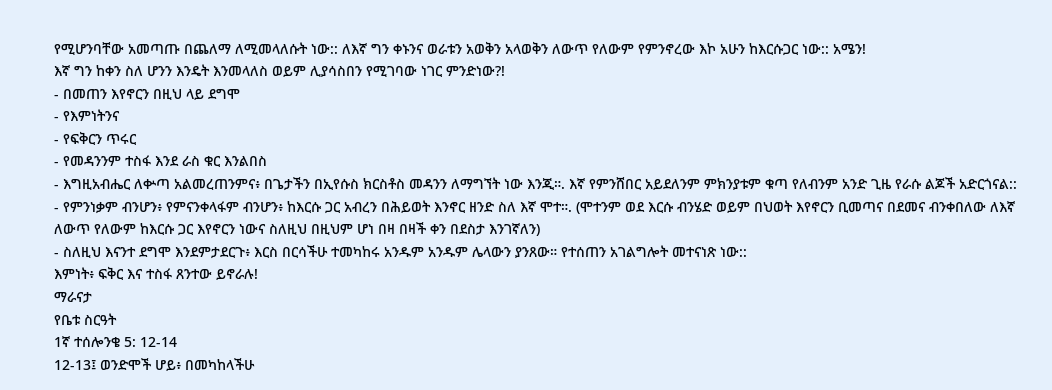የሚሆንባቸው አመጣጡ በጨለማ ለሚመላለሱት ነው:: ለእኛ ግን ቀኑንና ወራቱን አወቅን አላወቅን ለውጥ የለውም የምንኖረው እኮ አሁን ከእርሱጋር ነው:: አሜን!
እኛ ግን ከቀን ስለ ሆንን እንዴት እንመላለስ ወይም ሊያሳስበን የሚገባው ነገር ምንድነው?!
- በመጠን እየኖርን በዚህ ላይ ደግሞ
- የእምነትንና
- የፍቅርን ጥሩር
- የመዳንንም ተስፋ እንደ ራስ ቁር እንልበስ
- እግዚአብሔር ለቍጣ አልመረጠንምና፥ በጌታችን በኢየሱስ ክርስቶስ መዳንን ለማግኘት ነው እንጂ።. እኛ የምንሸበር አይደለንም ምክንያቱም ቁጣ የለብንም አንድ ጊዜ የራሱ ልጆች አድርጎናል::
- የምንነቃም ብንሆን፥ የምናንቀላፋም ብንሆን፥ ከእርሱ ጋር አብረን በሕይወት እንኖር ዘንድ ስለ እኛ ሞተ።. (ሞተንም ወደ እርሱ ብንሄድ ወይም በህወት እየኖርን ቢመጣና በደመና ብንቀበለው ለእኛ ለውጥ የለውም ከእርሱ ጋር እየኖርን ነውና ስለዚህ በዚህም ሆነ በዛ በዛች ቀን በደስታ እንገኛለን)
- ስለዚህ እናንተ ደግሞ እንደምታደርጉ፥ እርስ በርሳችሁ ተመካከሩ አንዱም አንዱም ሌላውን ያንጸው። የተሰጠን አገልግሎት መተናነጽ ነው::
እምነት፥ ፍቅር እና ተስፋ ጸንተው ይኖራሉ!
ማራናታ
የቤቱ ስርዓት
1ኛ ተሰሎንቄ 5: 12-14
12-13፤ ወንድሞች ሆይ፥ በመካከላችሁ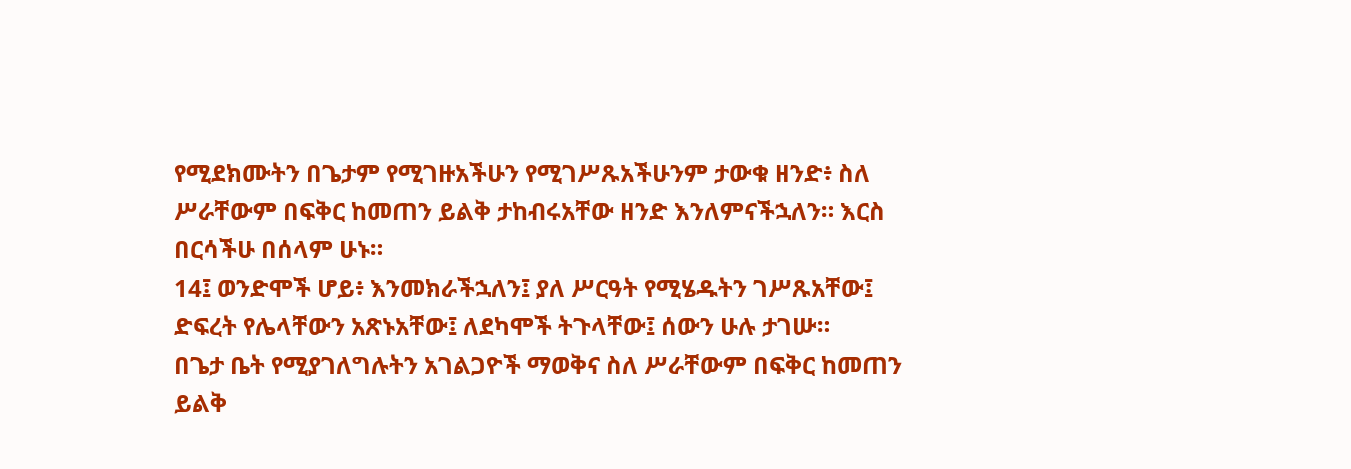የሚደክሙትን በጌታም የሚገዙአችሁን የሚገሥጹአችሁንም ታውቁ ዘንድ፥ ስለ ሥራቸውም በፍቅር ከመጠን ይልቅ ታከብሩአቸው ዘንድ እንለምናችኋለን። እርስ በርሳችሁ በሰላም ሁኑ።
14፤ ወንድሞች ሆይ፥ እንመክራችኋለን፤ ያለ ሥርዓት የሚሄዱትን ገሥጹአቸው፤ ድፍረት የሌላቸውን አጽኑአቸው፤ ለደካሞች ትጉላቸው፤ ሰውን ሁሉ ታገሡ።
በጌታ ቤት የሚያገለግሉትን አገልጋዮች ማወቅና ስለ ሥራቸውም በፍቅር ከመጠን ይልቅ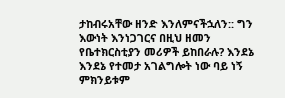ታከብሩአቸው ዘንድ እንለምናችኋለን:: ግን እውነት እንነጋገርና በዚህ ዘመን የቤተክርስቲያን መሪዎች ይከበራሉ? እንደኔ እንደኔ የተመታ አገልግሎት ነው ባይ ነኝ ምክንይቱም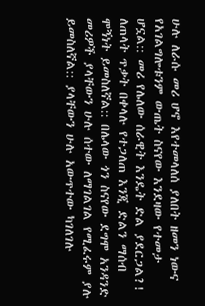ሁሉ ለራሱ መሪ ሆኖ እየተመላለሰ ያለበት ዘመን ነውና የአገልግሎቱንም ውጤት ስናየው እንደዛው የተመታ ሆኗል:: መሪ የሌለው ሰራዊት እንዴት ድል ያደርጋል?! ለጠላት ጥቃት በቀላሉ የተጋለጠ እንጂ ድልን ማሰብ ሞኝነት ይመስለኛል:: በሌላው ጎን ስናየው ደግሞ አንዳንድ መሪዎች ያላቸውን ሁሉ ሰተው ለማገልገል የሚፈሩም ያሉ ይመስለኛል:: ያላቸውን ሁሉ አውጥተው ካገለገሉ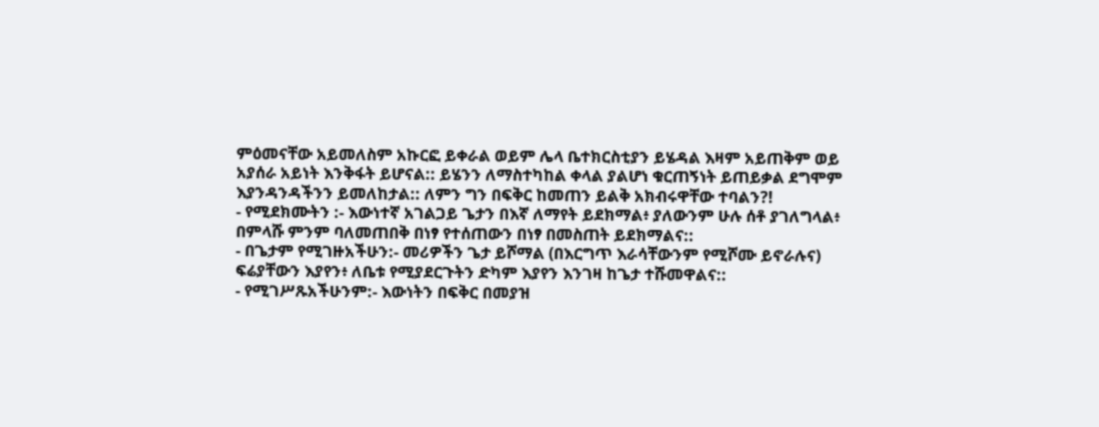ምዕመናቸው አይመለስም አኩርፎ ይቀራል ወይም ሌላ ቤተክርስቲያን ይሄዳል እዛም አይጠቅም ወይ አያሰራ አይነት እንቅፋት ይሆናል:: ይሄንን ለማስተካከል ቀላል ያልሆነ ቁርጠኝነት ይጠይቃል ደግሞም እያንዳንዳችንን ይመለከታል:: ለምን ግን በፍቅር ከመጠን ይልቅ አክብሩዋቸው ተባልን?!
- የሚደክሙትን :- እውነተኛ አገልጋይ ጌታን በእኛ ለማየት ይደክማል፥ ያለውንም ሁሉ ሰቶ ያገለግላል፥ በምላሹ ምንም ባለመጠበቅ በነፃ የተሰጠውን በነፃ በመስጠት ይደክማልና::
- በጌታም የሚገዙአችሁን:- መሪዎችን ጌታ ይሾማል (በእርግጥ እራሳቸውንም የሚሾሙ ይኖራሉና) ፍሬያቸውን እያየን፥ ለቤቱ የሚያደርጉትን ድካም እያየን እንገዛ ከጌታ ተሹመዋልና::
- የሚገሥጹአችሁንም:- እውነትን በፍቅር በመያዝ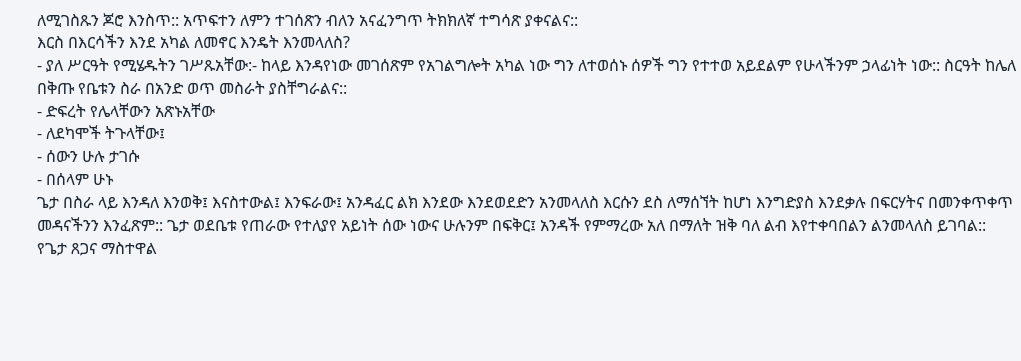ለሚገስጹን ጆሮ እንስጥ:: አጥፍተን ለምን ተገሰጽን ብለን አናፈንግጥ ትክክለኛ ተግሳጽ ያቀናልና::
እርስ በእርሳችን እንደ አካል ለመኖር እንዴት እንመላለስ?
- ያለ ሥርዓት የሚሄዱትን ገሥጹአቸው:- ከላይ እንዳየነው መገሰጽም የአገልግሎት አካል ነው ግን ለተወሰኑ ሰዎች ግን የተተወ አይደልም የሁላችንም ኃላፊነት ነው:: ስርዓት ከሌለ በቅጡ የቤቱን ስራ በአንድ ወጥ መስራት ያስቸግራልና::
- ድፍረት የሌላቸውን አጽኑአቸው
- ለደካሞች ትጉላቸው፤
- ሰውን ሁሉ ታገሱ
- በሰላም ሁኑ
ጌታ በስራ ላይ እንዳለ እንወቅ፤ እናስተውል፤ እንፍራው፤ አንዳፈር ልክ እንደው እንደወደድን አንመላለስ እርሱን ደስ ለማሰኘት ከሆነ እንግድያስ እንደቃሉ በፍርሃትና በመንቀጥቀጥ መዳናችንን እንፈጽም:: ጌታ ወደቤቱ የጠራው የተለያየ አይነት ሰው ነውና ሁሉንም በፍቅር፤ አንዳች የምማረው አለ በማለት ዝቅ ባለ ልብ እየተቀባበልን ልንመላለስ ይገባል::
የጌታ ጸጋና ማስተዋል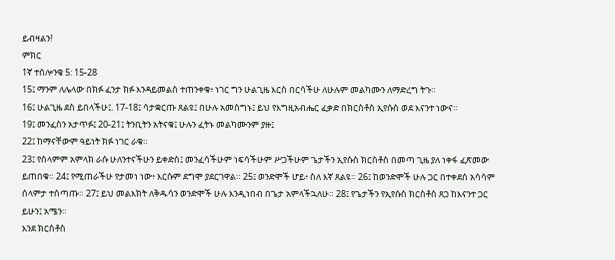ይብዛልን!
ምክር
1ኛ ተሰሎንቄ 5: 15-28
15፤ ማንም ለሌላው በክፉ ፈንታ ክፉ እንዳይመልስ ተጠንቀቁ፥ ነገር ግን ሁልጊዜ እርስ በርሳችሁ ለሁሉም መልካሙን ለማድረግ ትጉ።
16፤ ሁልጊዜ ደስ ይበላችሁ፤. 17-18፤ ሳታቋርጡ ጸልዩ፤ በሁሉ አመስግኑ፤ ይህ የእግዚአብሔር ፈቃድ በክርስቶስ ኢየሱስ ወደ እናንተ ነውና።
19፤ መንፈስን አታጥፉ፤ 20-21፤ ትንቢትን አትናቁ፤ ሁሉን ፈትኑ መልካሙንም ያዙ፤
22፤ ከማናቸውም ዓይነት ክፉ ነገር ራቁ።
23፤ የሰላምም አምላክ ራሱ ሁለንተናችሁን ይቀድስ፤ መንፈሳችሁም ነፍሳችሁም ሥጋችሁም ጌታችን ኢየሱስ ክርስቶስ በመጣ ጊዜ ያለ ነቀፋ ፈጽመው ይጠበቁ። 24፤ የሚጠራችሁ የታመነ ነው፥ እርሱም ደግሞ ያደርገዋል። 25፤ ወንድሞች ሆይ፥ ስለ እኛ ጸልዩ። 26፤ ከወንድሞች ሁሉ ጋር በተቀደሰ አሳሳም ሰላምታ ተሰጣጡ። 27፤ ይህ መልእክት ለቅዱሳን ወንድሞች ሁሉ እንዲነበብ በጌታ አምላችኋለሁ። 28፤ የጌታችን የኢየሱስ ክርስቶስ ጸጋ ከእናንተ ጋር ይሁን፤ አሜን።
እንደ ክርስቶስ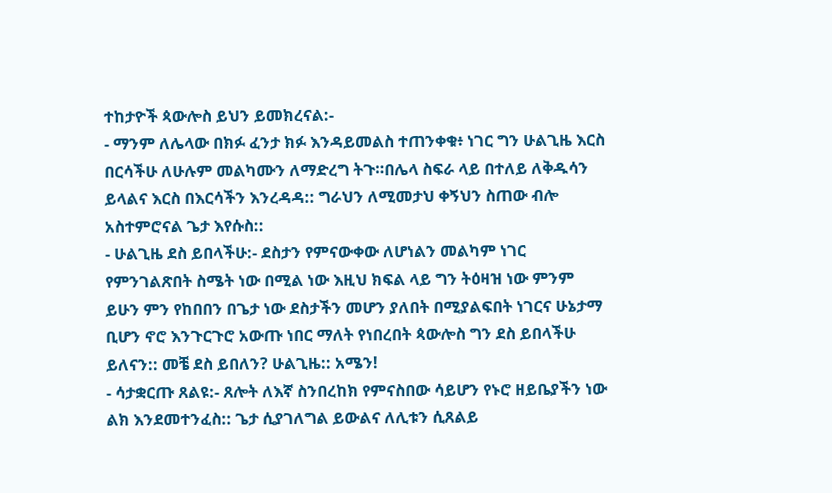ተከታዮች ጳውሎስ ይህን ይመክረናል:-
- ማንም ለሌላው በክፉ ፈንታ ክፉ እንዳይመልስ ተጠንቀቁ፥ ነገር ግን ሁልጊዜ እርስ በርሳችሁ ለሁሉም መልካሙን ለማድረግ ትጉ።በሌላ ስፍራ ላይ በተለይ ለቅዱሳን ይላልና እርስ በእርሳችን እንረዳዳ:: ግራህን ለሚመታህ ቀኝህን ስጠው ብሎ አስተምሮናል ጌታ እየሱስ::
- ሁልጊዜ ደስ ይበላችሁ:- ደስታን የምናውቀው ለሆነልን መልካም ነገር የምንገልጽበት ስሜት ነው በሚል ነው እዚህ ክፍል ላይ ግን ትዕዛዝ ነው ምንም ይሁን ምን የከበበን በጌታ ነው ደስታችን መሆን ያለበት በሚያልፍበት ነገርና ሁኔታማ ቢሆን ኖሮ እንጉርጉሮ አውጡ ነበር ማለት የነበረበት ጳውሎስ ግን ደስ ይበላችሁ ይለናን:: መቼ ደስ ይበለን? ሁልጊዜ:: አሜን!
- ሳታቋርጡ ጸልዩ:- ጸሎት ለእኛ ስንበረከክ የምናስበው ሳይሆን የኑሮ ዘይቤያችን ነው ልክ እንደመተንፈስ:: ጌታ ሲያገለግል ይውልና ለሊቱን ሲጸልይ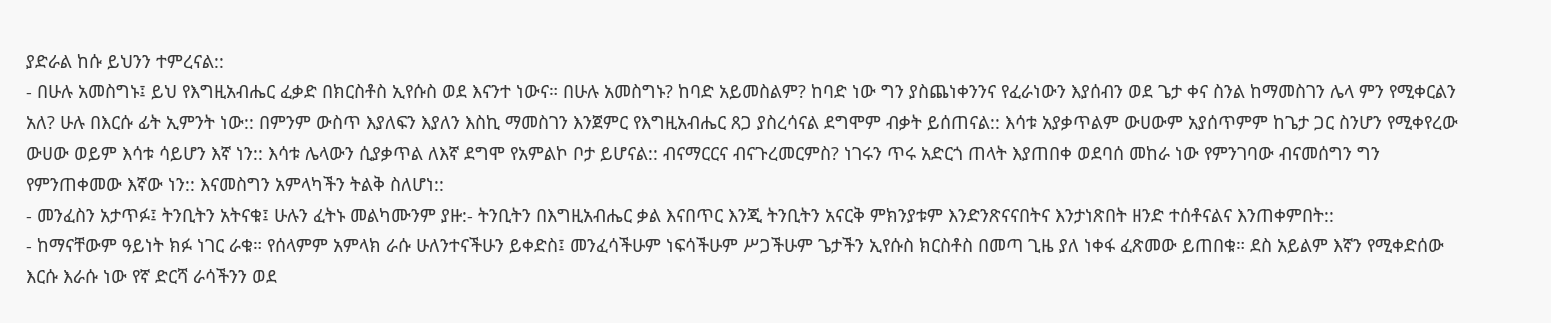ያድራል ከሱ ይህንን ተምረናል::
- በሁሉ አመስግኑ፤ ይህ የእግዚአብሔር ፈቃድ በክርስቶስ ኢየሱስ ወደ እናንተ ነውና። በሁሉ አመስግኑ? ከባድ አይመስልም? ከባድ ነው ግን ያስጨነቀንንና የፈራነውን እያሰብን ወደ ጌታ ቀና ስንል ከማመስገን ሌላ ምን የሚቀርልን አለ? ሁሉ በእርሱ ፊት ኢምንት ነው:: በምንም ውስጥ እያለፍን እያለን እስኪ ማመስገን እንጀምር የእግዚአብሔር ጸጋ ያስረሳናል ደግሞም ብቃት ይሰጠናል:: እሳቱ አያቃጥልም ውሀውም አያሰጥምም ከጌታ ጋር ስንሆን የሚቀየረው ውሀው ወይም እሳቱ ሳይሆን እኛ ነን:: እሳቱ ሌላውን ሲያቃጥል ለእኛ ደግሞ የአምልኮ ቦታ ይሆናል:: ብናማርርና ብናጉረመርምስ? ነገሩን ጥሩ አድርጎ ጠላት እያጠበቀ ወደባሰ መከራ ነው የምንገባው ብናመሰግን ግን የምንጠቀመው እኛው ነን:: እናመስግን አምላካችን ትልቅ ስለሆነ::
- መንፈስን አታጥፉ፤ ትንቢትን አትናቁ፤ ሁሉን ፈትኑ መልካሙንም ያዙ:- ትንቢትን በእግዚአብሔር ቃል እናበጥር እንጂ ትንቢትን አናርቅ ምክንያቱም እንድንጽናናበትና እንታነጽበት ዘንድ ተሰቶናልና እንጠቀምበት::
- ከማናቸውም ዓይነት ክፉ ነገር ራቁ። የሰላምም አምላክ ራሱ ሁለንተናችሁን ይቀድስ፤ መንፈሳችሁም ነፍሳችሁም ሥጋችሁም ጌታችን ኢየሱስ ክርስቶስ በመጣ ጊዜ ያለ ነቀፋ ፈጽመው ይጠበቁ። ደስ አይልም እኛን የሚቀድሰው እርሱ እራሱ ነው የኛ ድርሻ ራሳችንን ወደ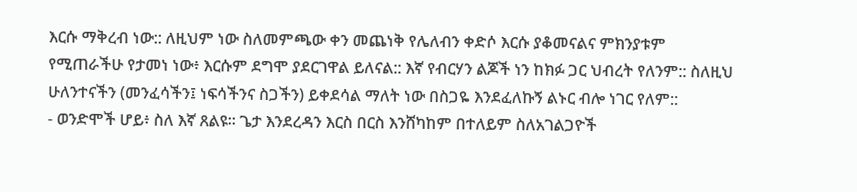እርሱ ማቅረብ ነው:: ለዚህም ነው ስለመምጫው ቀን መጨነቅ የሌለብን ቀድሶ እርሱ ያቆመናልና ምክንያቱም የሚጠራችሁ የታመነ ነው፥ እርሱም ደግሞ ያደርገዋል ይለናል:: እኛ የብርሃን ልጆች ነን ከክፉ ጋር ህብረት የለንም:: ስለዚህ ሁለንተናችን (መንፈሳችን፤ ነፍሳችንና ስጋችን) ይቀደሳል ማለት ነው በስጋዬ እንደፈለኩኝ ልኑር ብሎ ነገር የለም::
- ወንድሞች ሆይ፥ ስለ እኛ ጸልዩ። ጌታ እንደረዳን እርስ በርስ እንሸካከም በተለይም ስለአገልጋዮች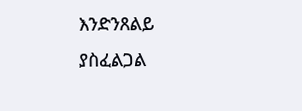እንድንጸልይ ያስፈልጋል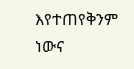እየተጠየቅንም ነውና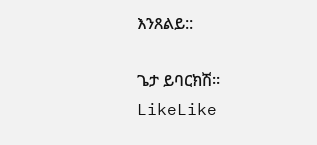እንጸልይ::

ጌታ ይባርክሽ።
LikeLike